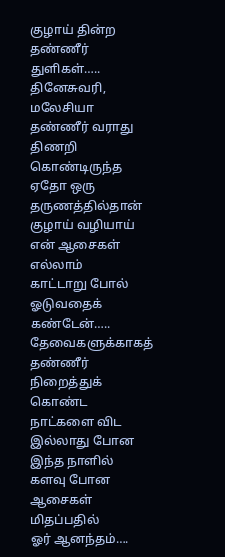குழாய் தின்ற தண்ணீர் துளிகள்…..
தினேசுவரி, மலேசியா
தண்ணீர் வராது
திணறி
கொண்டிருந்த
ஏதோ ஒரு
தருணத்தில்தான்
குழாய் வழியாய்
என் ஆசைகள்
எல்லாம்
காட்டாறு போல்
ஓடுவதைக் கண்டேன்…..
தேவைகளுக்காகத்
தண்ணீர்
நிறைத்துக் கொண்ட
நாட்களை விட
இல்லாது போன
இந்த நாளில்
களவு போன
ஆசைகள் மிதப்பதில்
ஓர் ஆனந்தம்….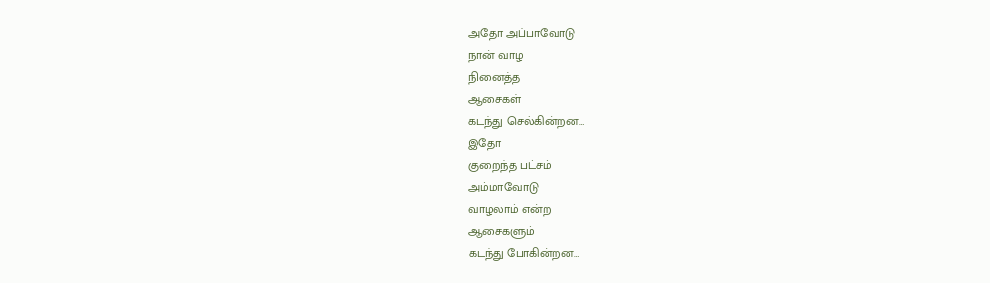அதோ அப்பாவோடு
நான் வாழ
நினைத்த
ஆசைகள்
கடந்து செல்கின்றன…
இதோ
குறைந்த பட்சம்
அம்மாவோடு
வாழலாம் என்ற
ஆசைகளும்
கடந்து போகின்றன…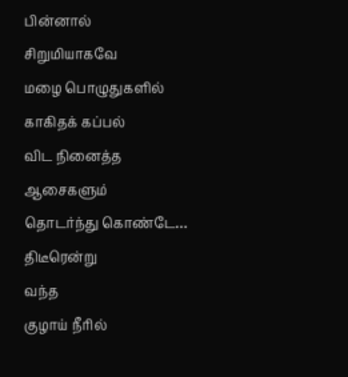பின்னால்
சிறுமியாகவே
மழை பொழுதுகளில்
காகிதக் கப்பல்
விட நினைத்த
ஆசைகளும்
தொடர்ந்து கொண்டே…
திடீரென்று
வந்த
குழாய் நீரில்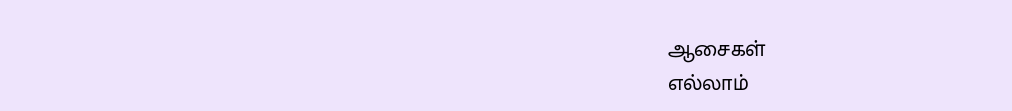ஆசைகள்
எல்லாம்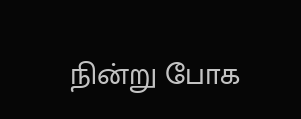நின்று போக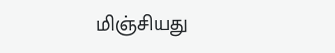மிஞ்சியது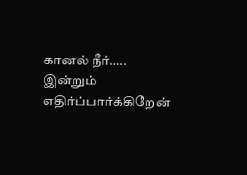கானல் நீர்…..
இன்றும்
எதிர்ப்பார்க்கிறேன்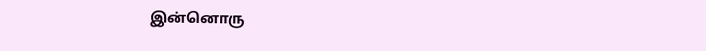இன்னொரு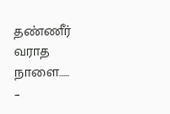தண்ணீர்
வராத நாளை…..
–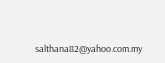salthana82@yahoo.com.my